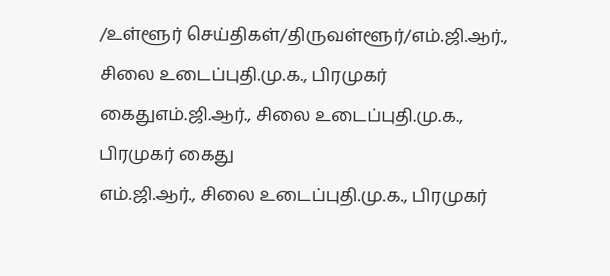/உள்ளூர் செய்திகள்/திருவள்ளூர்/எம்.ஜி.ஆர்., சிலை உடைப்புதி.மு.க., பிரமுகர் கைதுஎம்.ஜி.ஆர்., சிலை உடைப்புதி.மு.க., பிரமுகர் கைது
எம்.ஜி.ஆர்., சிலை உடைப்புதி.மு.க., பிரமுகர்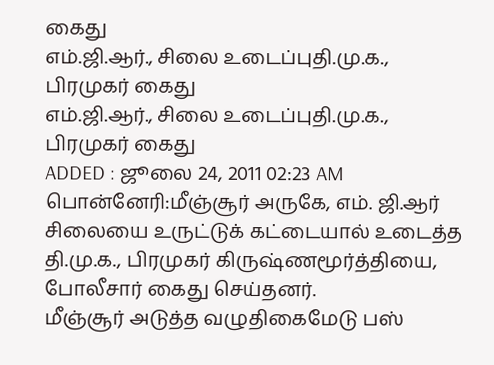கைது
எம்.ஜி.ஆர்., சிலை உடைப்புதி.மு.க., பிரமுகர் கைது
எம்.ஜி.ஆர்., சிலை உடைப்புதி.மு.க., பிரமுகர் கைது
ADDED : ஜூலை 24, 2011 02:23 AM
பொன்னேரி:மீஞ்சூர் அருகே, எம். ஜி.ஆர் சிலையை உருட்டுக் கட்டையால் உடைத்த
தி.மு.க., பிரமுகர் கிருஷ்ணமூர்த்தியை, போலீசார் கைது செய்தனர்.
மீஞ்சூர் அடுத்த வழுதிகைமேடு பஸ்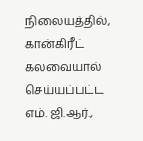நிலையத்தில், கான்கிரீட் கலவையால்
செய்யப்பட்ட எம். ஜி.ஆர்.,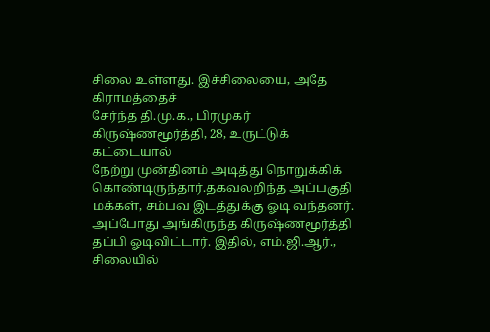சிலை உள்ளது. இச்சிலையை, அதே கிராமத்தைச்
சேர்ந்த தி.மு.க., பிரமுகர் கிருஷ்ணமூர்த்தி, 28, உருட்டுக் கட்டையால்
நேற்று முன்தினம் அடித்து நொறுக்கிக் கொண்டிருந்தார்.தகவலறிந்த அப்பகுதி
மக்கள், சம்பவ இடத்துக்கு ஓடி வந்தனர். அப்போது அங்கிருந்த கிருஷ்ணமூர்த்தி
தப்பி ஓடிவிட்டார். இதில், எம்.ஜி.ஆர்., சிலையில்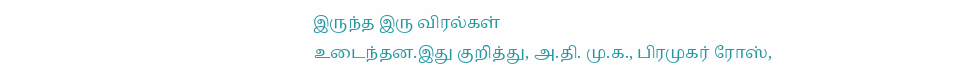இருந்த இரு விரல்கள்
உடைந்தன.இது குறித்து, அ.தி. மு.க., பிரமுகர் ரோஸ்,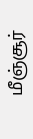மீஞ்சூர்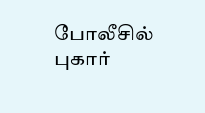போலீசில்
புகார்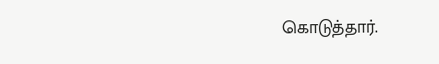கொடுத்தார்.